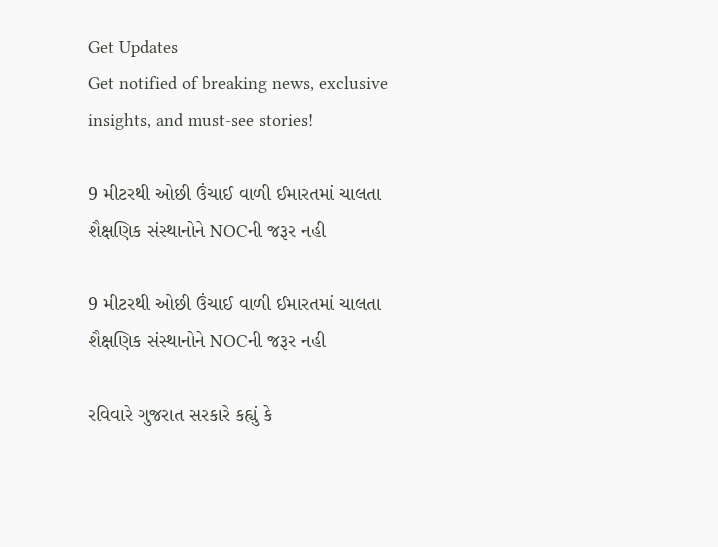Get Updates
Get notified of breaking news, exclusive insights, and must-see stories!

9 મીટરથી ઓછી ઉંચાઈ વાળી ઈમારતમાં ચાલતા શૈક્ષણિક સંસ્થાનોને NOCની જરૂર નહી

9 મીટરથી ઓછી ઉંચાઈ વાળી ઈમારતમાં ચાલતા શૈક્ષણિક સંસ્થાનોને NOCની જરૂર નહી

રવિવારે ગુજરાત સરકારે કહ્યું કે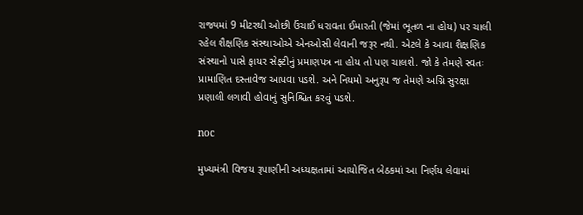રાજ્યમાં 9 મીટરથી ઓછી ઉંચાઈ ધરાવતા ઈમારતી (જેમાં ભૂતળ ના હોય) પર ચાલી રહેલ શૈક્ષણિક સંસ્થાઓએ એનઓસી લેવાની જરૂર નથી. એટલે કે આવા શૈક્ષણિક સંસ્થાનો પાસે ફાયર સેફ્ટીનું પ્રમાણપત્ર ના હોય તો પણ ચાલશે. જો કે તેમણે સ્વતઃ પ્રામાણિત દસ્તાવેજ આપવા પડશે. અને નિયમો અનુરૂપ જ તેમણે અગ્નિ સુરક્ષા પ્રણાલી લગાવી હોવાનું સુનિશ્ચિત કરવું પડશે.

noc

મુખ્યમંત્રી વિજય રૂપાણીની અધ્યક્ષતામાં આયોજિત બેઠકમાં આ નિર્ણય લેવામાં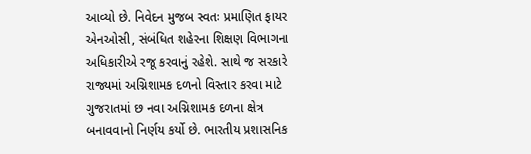આવ્યો છે. નિવેદન મુજબ સ્વતઃ પ્રમાણિત ફાયર એનઓસી, સંબંધિત શહેરના શિક્ષણ વિભાગના અધિકારીએ રજૂ કરવાનું રહેશે. સાથે જ સરકારે રાજ્યમાં અગ્નિશામક દળનો વિસ્તાર કરવા માટે ગુજરાતમાં છ નવા અગ્નિશામક દળના ક્ષેત્ર બનાવવાનો નિર્ણય કર્યો છે. ભારતીય પ્રશાસનિક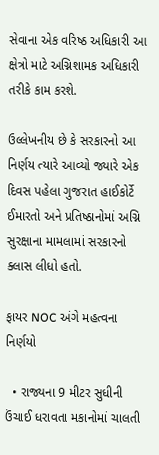સેવાના એક વરિષ્ઠ અધિકારી આ ક્ષેત્રો માટે અગ્નિશામક અધિકારી તરીકે કામ કરશે.

ઉલ્લેખનીય છે કે સરકારનો આ નિર્ણય ત્યારે આવ્યો જ્યારે એક દિવસ પહેલા ગુજરાત હાઈકોર્ટે ઈમારતો અને પ્રતિષ્ઠાનોમાં અગ્નિ સુરક્ષાના મામલામાં સરકારનો ક્લાસ લીધો હતો.

ફાયર NOC અંગે મહત્વના નિર્ણયો

  • રાજ્યના 9 મીટર સુધીની ઉંચાઈ ધરાવતા મકાનોમાં ચાલતી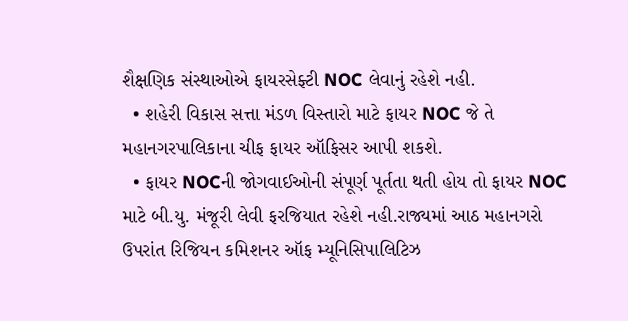શૈક્ષણિક સંસ્થાઓએ ફાયરસેફ્ટી NOC લેવાનું રહેશે નહી.
  • શહેરી વિકાસ સત્તા મંડળ વિસ્તારો માટે ફાયર NOC જે તે મહાનગરપાલિકાના ચીફ ફાયર ઑફિસર આપી શકશે.
  • ફાયર NOCની જોગવાઈઓની સંપૂર્ણ પૂર્તતા થતી હોય તો ફાયર NOC માટે બી.યુ. મંજૂરી લેવી ફરજિયાત રહેશે નહી.રાજ્યમાં આઠ મહાનગરો ઉપરાંત રિજિયન કમિશનર ઑફ મ્યૂનિસિપાલિટિઝ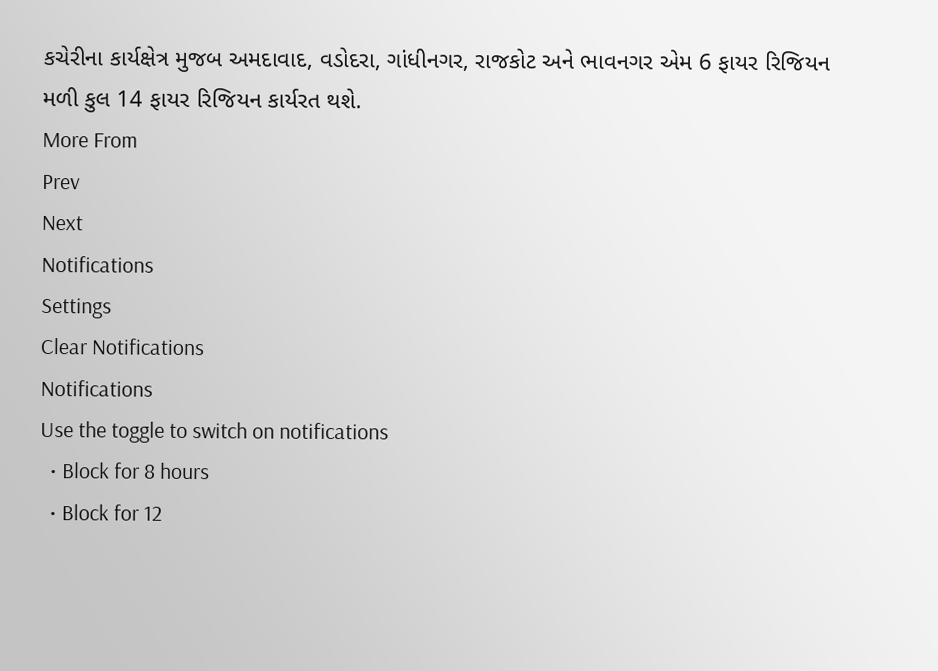કચેરીના કાર્યક્ષેત્ર મુજબ અમદાવાદ, વડોદરા, ગાંધીનગર, રાજકોટ અને ભાવનગર એમ 6 ફાયર રિજિયન મળી કુલ 14 ફાયર રિજિયન કાર્યરત થશે.
More From
Prev
Next
Notifications
Settings
Clear Notifications
Notifications
Use the toggle to switch on notifications
  • Block for 8 hours
  • Block for 12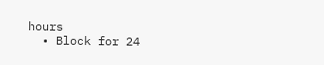hours
  • Block for 24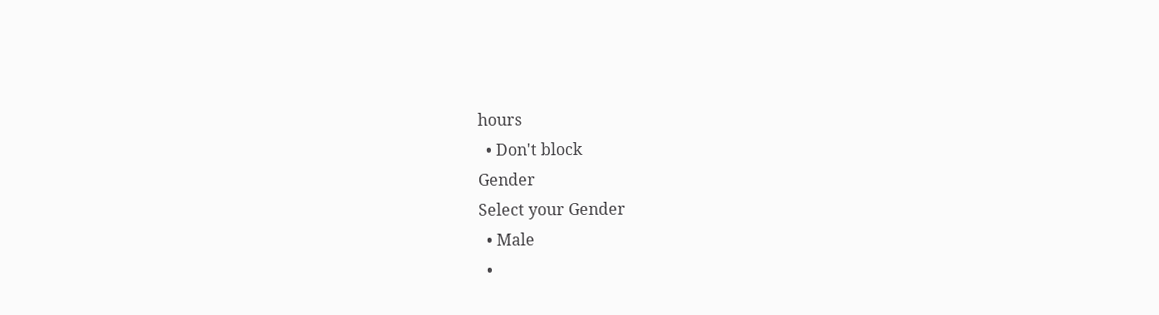hours
  • Don't block
Gender
Select your Gender
  • Male
  •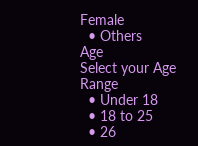Female
  • Others
Age
Select your Age Range
  • Under 18
  • 18 to 25
  • 26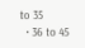to 35
  • 36 to 45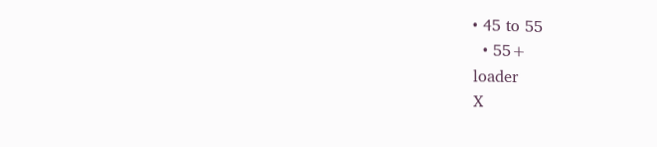• 45 to 55
  • 55+
loader
X